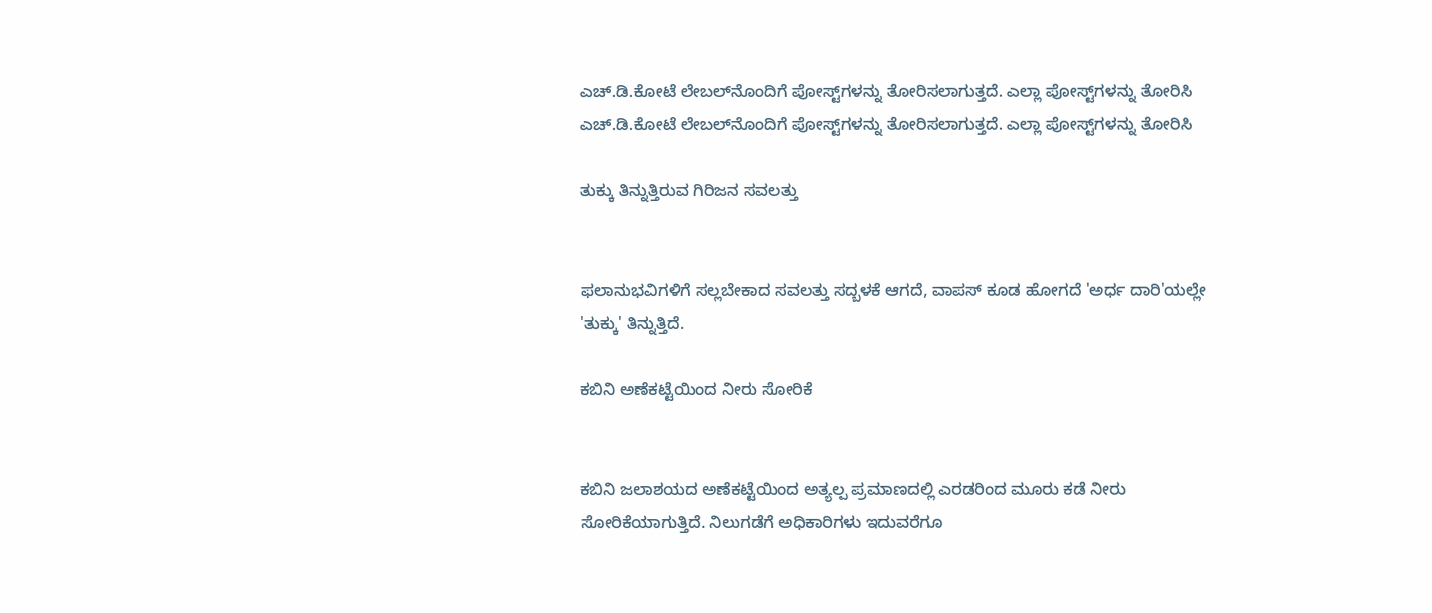ಎಚ್.ಡಿ.ಕೋಟೆ ಲೇಬಲ್‌ನೊಂದಿಗೆ ಪೋಸ್ಟ್‌ಗಳನ್ನು ತೋರಿಸಲಾಗುತ್ತದೆ. ಎಲ್ಲಾ ಪೋಸ್ಟ್‌ಗಳನ್ನು ತೋರಿಸಿ
ಎಚ್.ಡಿ.ಕೋಟೆ ಲೇಬಲ್‌ನೊಂದಿಗೆ ಪೋಸ್ಟ್‌ಗಳನ್ನು ತೋರಿಸಲಾಗುತ್ತದೆ. ಎಲ್ಲಾ ಪೋಸ್ಟ್‌ಗಳನ್ನು ತೋರಿಸಿ

ತುಕ್ಕು ತಿನ್ನುತ್ತಿರುವ ಗಿರಿಜನ ಸವಲತ್ತು


ಫಲಾನುಭವಿಗಳಿಗೆ ಸಲ್ಲಬೇಕಾದ ಸವಲತ್ತು ಸದ್ಬಳಕೆ ಆಗದೆ, ವಾಪಸ್ ಕೂಡ ಹೋಗದೆ 'ಅರ್ಧ ದಾರಿ'ಯಲ್ಲೇ 'ತುಕ್ಕು' ತಿನ್ನುತ್ತಿದೆ.

ಕಬಿನಿ ಅಣೆಕಟ್ಟೆಯಿಂದ ನೀರು ಸೋರಿಕೆ


ಕಬಿನಿ ಜಲಾಶಯದ ಅಣೆಕಟ್ಟೆಯಿಂದ ಅತ್ಯಲ್ಪ ಪ್ರಮಾಣದಲ್ಲಿ ಎರಡರಿಂದ ಮೂರು ಕಡೆ ನೀರು ಸೋರಿಕೆಯಾಗುತ್ತಿದೆ. ನಿಲುಗಡೆಗೆ ಅಧಿಕಾರಿಗಳು ಇದುವರೆಗೂ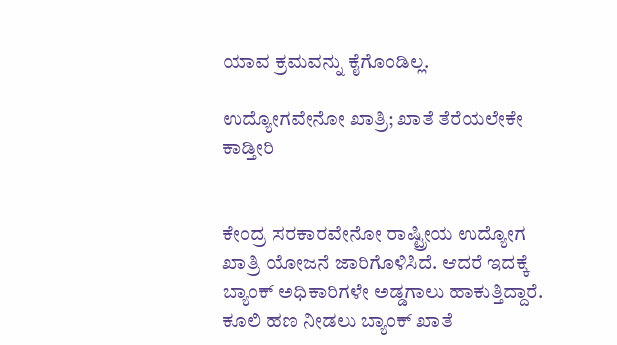ಯಾವ ಕ್ರಮವನ್ನು ಕೈಗೊಂಡಿಲ್ಲ.

ಉದ್ಯೋಗವೇನೋ ಖಾತ್ರಿ; ಖಾತೆ ತೆರೆಯಲೇಕೇ ಕಾಡ್ತೀರಿ


ಕೇಂದ್ರ ಸರಕಾರವೇನೋ ರಾಷ್ಟ್ರೀಯ ಉದ್ಯೋಗ ಖಾತ್ರಿ ಯೋಜನೆ ಜಾರಿಗೊಳಿಸಿದೆ. ಆದರೆ ಇದಕ್ಕೆ ಬ್ಯಾಂಕ್ ಅಧಿಕಾರಿಗಳೇ ಅಡ್ಡಗಾಲು ಹಾಕುತ್ತಿದ್ದಾರೆ. ಕೂಲಿ ಹಣ ನೀಡಲು ಬ್ಯಾಂಕ್ ಖಾತೆ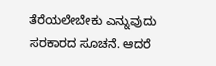ತೆರೆಯಲೇಬೇಕು ಎನ್ನುವುದು ಸರಕಾರದ ಸೂಚನೆ. ಆದರೆ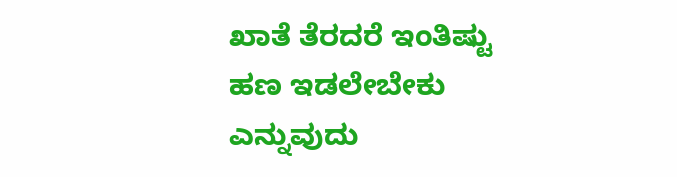ಖಾತೆ ತೆರದರೆ ಇಂತಿಷ್ಟು ಹಣ ಇಡಲೇಬೇಕು ಎನ್ನುವುದು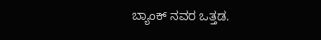ಬ್ಯಾಂಕ್ ನವರ ಒತ್ತಡ.